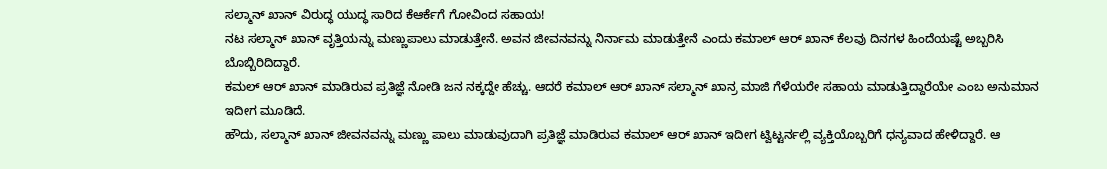ಸಲ್ಮಾನ್ ಖಾನ್ ವಿರುದ್ಧ ಯುದ್ಧ ಸಾರಿದ ಕೆಆರ್ಕೆಗೆ ಗೋವಿಂದ ಸಹಾಯ!
ನಟ ಸಲ್ಮಾನ್ ಖಾನ್ ವೃತ್ತಿಯನ್ನು ಮಣ್ಣುಪಾಲು ಮಾಡುತ್ತೇನೆ. ಅವನ ಜೀವನವನ್ನು ನಿರ್ನಾಮ ಮಾಡುತ್ತೇನೆ ಎಂದು ಕಮಾಲ್ ಆರ್ ಖಾನ್ ಕೆಲವು ದಿನಗಳ ಹಿಂದೆಯಷ್ಟೆ ಅಬ್ಬರಿಸಿ ಬೊಬ್ಬಿರಿದಿದ್ದಾರೆ.
ಕಮಲ್ ಆರ್ ಖಾನ್ ಮಾಡಿರುವ ಪ್ರತಿಜ್ಞೆ ನೋಡಿ ಜನ ನಕ್ಕದ್ದೇ ಹೆಚ್ಚು. ಆದರೆ ಕಮಾಲ್ ಆರ್ ಖಾನ್ ಸಲ್ಮಾನ್ ಖಾನ್ರ ಮಾಜಿ ಗೆಳೆಯರೇ ಸಹಾಯ ಮಾಡುತ್ತಿದ್ದಾರೆಯೇ ಎಂಬ ಅನುಮಾನ ಇದೀಗ ಮೂಡಿದೆ.
ಹೌದು, ಸಲ್ಮಾನ್ ಖಾನ್ ಜೀವನವನ್ನು ಮಣ್ಣು ಪಾಲು ಮಾಡುವುದಾಗಿ ಪ್ರತಿಜ್ಞೆ ಮಾಡಿರುವ ಕಮಾಲ್ ಆರ್ ಖಾನ್ ಇದೀಗ ಟ್ವಿಟ್ಟರ್ನಲ್ಲಿ ವ್ಯಕ್ತಿಯೊಬ್ಬರಿಗೆ ಧನ್ಯವಾದ ಹೇಳಿದ್ದಾರೆ. ಆ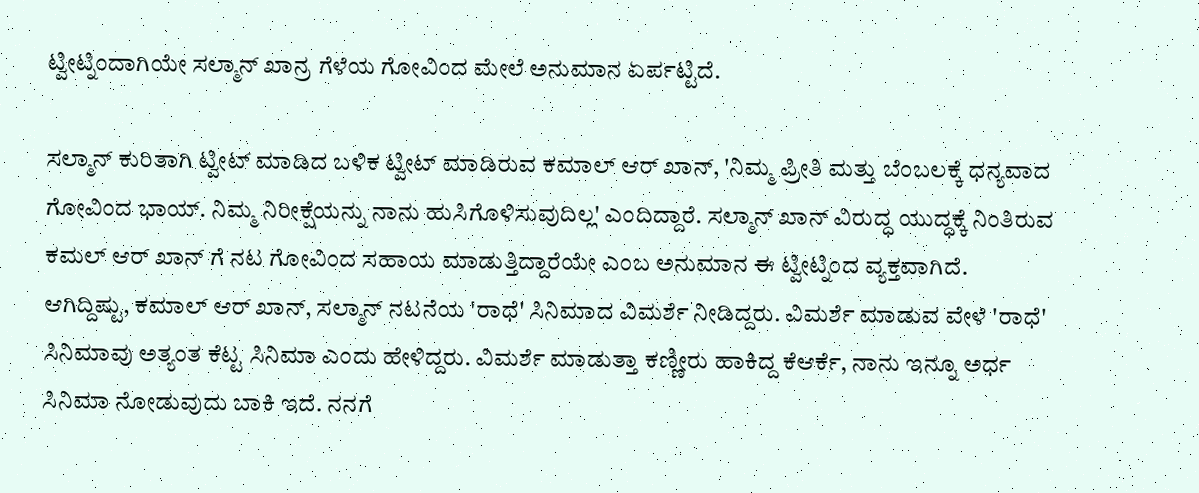ಟ್ವೀಟ್ನಿಂದಾಗಿಯೇ ಸಲ್ಮಾನ್ ಖಾನ್ರ ಗೆಳೆಯ ಗೋವಿಂದ ಮೇಲೆ ಅನುಮಾನ ಏರ್ಪಟ್ಟಿದೆ.

ಸಲ್ಮಾನ್ ಕುರಿತಾಗಿ ಟ್ವೀಟ್ ಮಾಡಿದ ಬಳಿಕ ಟ್ವೀಟ್ ಮಾಡಿರುವ ಕಮಾಲ್ ಆರ್ ಖಾನ್, 'ನಿಮ್ಮ ಪ್ರೀತಿ ಮತ್ತು ಬೆಂಬಲಕ್ಕೆ ಧನ್ಯವಾದ ಗೋವಿಂದ ಭಾಯ್. ನಿಮ್ಮ ನಿರೀಕ್ಷೆಯನ್ನು ನಾನು ಹುಸಿಗೊಳಿಸುವುದಿಲ್ಲ' ಎಂದಿದ್ದಾರೆ. ಸಲ್ಮಾನ್ ಖಾನ್ ವಿರುದ್ಧ ಯುದ್ಧಕ್ಕೆ ನಿಂತಿರುವ ಕಮಲ್ ಆರ್ ಖಾನ್ ಗೆ ನಟ ಗೋವಿಂದ ಸಹಾಯ ಮಾಡುತ್ತಿದ್ದಾರೆಯೇ ಎಂಬ ಅನುಮಾನ ಈ ಟ್ವೀಟ್ನಿಂದ ವ್ಯಕ್ತವಾಗಿದೆ.
ಆಗಿದ್ದಿಷ್ಟು, ಕಮಾಲ್ ಆರ್ ಖಾನ್, ಸಲ್ಮಾನ್ ನಟನೆಯ 'ರಾಧೆ' ಸಿನಿಮಾದ ವಿಮರ್ಶೆ ನೀಡಿದ್ದರು. ವಿಮರ್ಶೆ ಮಾಡುವ ವೇಳೆ 'ರಾಧೆ' ಸಿನಿಮಾವು ಅತ್ಯಂತ ಕೆಟ್ಟ ಸಿನಿಮಾ ಎಂದು ಹೇಳಿದ್ದರು. ವಿಮರ್ಶೆ ಮಾಡುತ್ತಾ ಕಣ್ಣೀರು ಹಾಕಿದ್ದ ಕೆಆರ್ಕೆ, ನಾನು ಇನ್ನೂ ಅರ್ಧ ಸಿನಿಮಾ ನೋಡುವುದು ಬಾಕಿ ಇದೆ. ನನಗೆ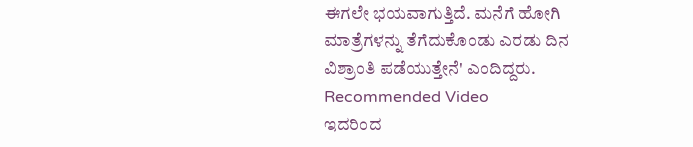ಈಗಲೇ ಭಯವಾಗುತ್ತಿದೆ. ಮನೆಗೆ ಹೋಗಿ ಮಾತ್ರೆಗಳನ್ನು ತೆಗೆದುಕೊಂಡು ಎರಡು ದಿನ ವಿಶ್ರಾಂತಿ ಪಡೆಯುತ್ತೇನೆ' ಎಂದಿದ್ದರು.
Recommended Video
ಇದರಿಂದ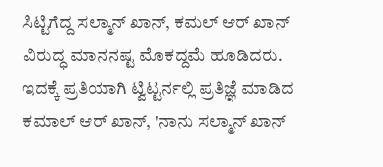ಸಿಟ್ಟಿಗೆದ್ದ ಸಲ್ಮಾನ್ ಖಾನ್, ಕಮಲ್ ಆರ್ ಖಾನ್ ವಿರುದ್ಧ ಮಾನನಷ್ಟ ಮೊಕದ್ದಮೆ ಹೂಡಿದರು. ಇದಕ್ಕೆ ಪ್ರತಿಯಾಗಿ ಟ್ವಿಟ್ಟರ್ನಲ್ಲಿ ಪ್ರತಿಜ್ಞೆ ಮಾಡಿದ ಕಮಾಲ್ ಆರ್ ಖಾನ್, 'ನಾನು ಸಲ್ಮಾನ್ ಖಾನ್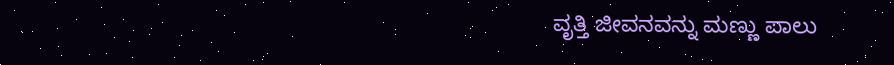ವೃತ್ತಿ ಜೀವನವನ್ನು ಮಣ್ಣು ಪಾಲು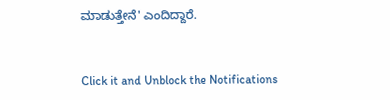ಮಾಡುತ್ತೇನೆ' ಎಂದಿದ್ದಾರೆ.


Click it and Unblock the Notifications